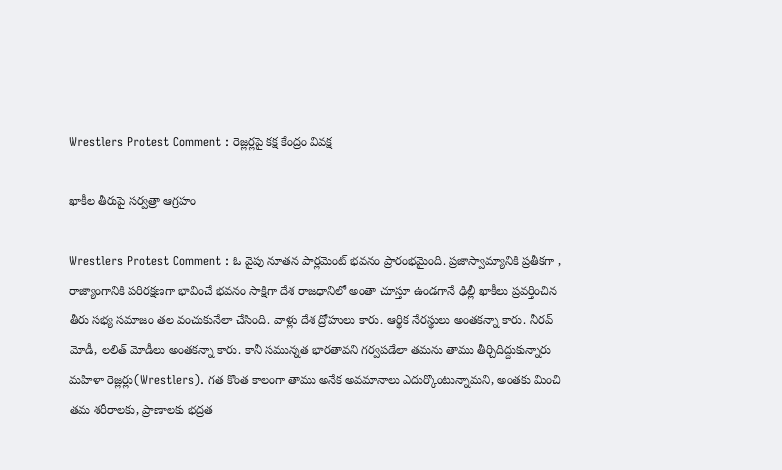Wrestlers Protest Comment : రెజ్ల‌ర్ల‌పై క‌క్ష కేంద్రం వివ‌క్ష‌

ఖాకీల తీరుపై స‌ర్వ‌త్రా ఆగ్ర‌హం

Wrestlers Protest Comment : ఓ వైపు నూత‌న పార్ల‌మెంట్ భ‌వ‌నం ప్రారంభ‌మైంది. ప్ర‌జాస్వామ్యానికి ప్ర‌తీక‌గా , రాజ్యాంగానికి ప‌రిర‌క్ష‌ణ‌గా భావించే భ‌వ‌నం సాక్షిగా దేశ రాజ‌ధానిలో అంతా చూస్తూ ఉండ‌గానే ఢిల్లీ ఖాకీలు ప్ర‌వ‌ర్తించిన తీరు స‌భ్య స‌మాజం త‌ల వంచుకునేలా చేసింది. వాళ్లు దేశ ద్రోహులు కారు. ఆర్థిక నేర‌స్థులు అంత‌క‌న్నా కారు. నీర‌వ్ మోడీ, ల‌లిత్ మోడీలు అంత‌క‌న్నా కారు. కానీ స‌మున్న‌త భార‌తావ‌ని గ‌ర్వ‌ప‌డేలా త‌మ‌ను తాము తీర్చిదిద్దుకున్నారు మ‌హిళా రెజ్ల‌ర్లు(Wrestlers). గ‌త కొంత కాలంగా తాము అనేక అవ‌మానాలు ఎదుర్కొంటున్నామ‌ని, అంత‌కు మించి త‌మ శ‌రీరాల‌కు, ప్రాణాల‌కు భ‌ద్ర‌త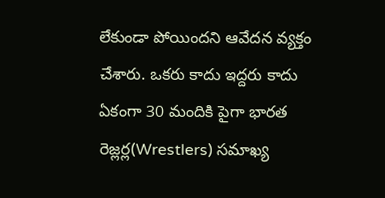లేకుండా పోయింద‌ని ఆవేద‌న వ్య‌క్తం చేశారు. ఒక‌రు కాదు ఇద్ద‌రు కాదు ఏకంగా 30 మందికి పైగా భార‌త రెజ్ల‌ర్ల(Wrestlers) స‌మాఖ్య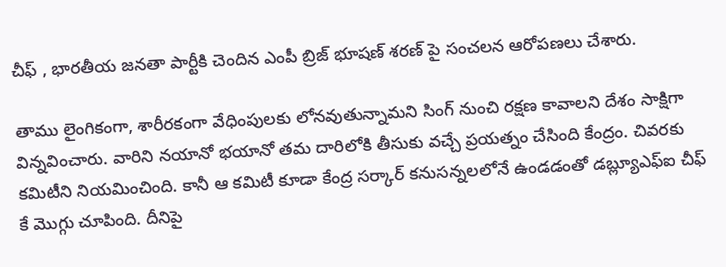చీఫ్ , భార‌తీయ జ‌న‌తా పార్టీకి చెందిన ఎంపీ బ్రిజ్ భూష‌ణ్ శ‌ర‌ణ్ పై సంచ‌ల‌న ఆరోప‌ణ‌లు చేశారు.

తాము లైంగికంగా, శారీర‌కంగా వేధింపుల‌కు లోన‌వుతున్నామ‌ని సింగ్ నుంచి ర‌క్ష‌ణ కావాల‌ని దేశం సాక్షిగా విన్న‌వించారు. వారిని న‌యానో భ‌యానో త‌మ దారిలోకి తీసుకు వ‌చ్చే ప్ర‌య‌త్నం చేసింది కేంద్రం. చివ‌ర‌కు క‌మిటీని నియ‌మించింది. కానీ ఆ క‌మిటీ కూడా కేంద్ర స‌ర్కార్ క‌నుస‌న్న‌ల‌లోనే ఉండ‌డంతో డ‌బ్ల్యూఎఫ్ఐ చీఫ్ కే మొగ్గు చూపింది. దీనిపై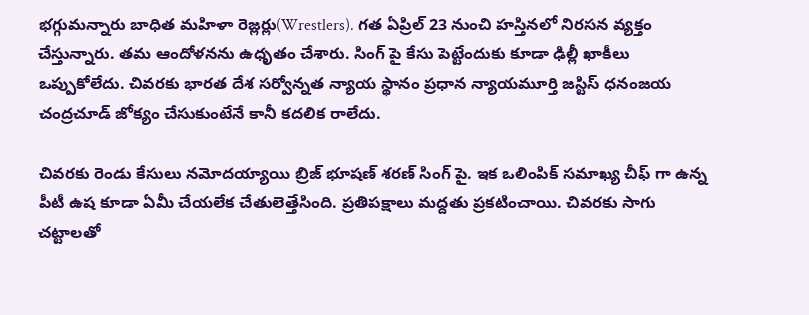భ‌గ్గుమ‌న్నారు బాధిత మ‌హిళా రెజ్ల‌ర్లు(Wrestlers). గ‌త ఏప్రిల్ 23 నుంచి హ‌స్తిన‌లో నిర‌స‌న వ్య‌క్తం చేస్తున్నారు. త‌మ ఆందోళ‌న‌ను ఉధృతం చేశారు. సింగ్ పై కేసు పెట్టేందుకు కూడా ఢిల్లీ ఖాకీలు ఒప్పుకోలేదు. చివ‌ర‌కు భార‌త దేశ స‌ర్వోన్న‌త న్యాయ స్థానం ప్ర‌ధాన న్యాయ‌మూర్తి జ‌స్టిస్ ధ‌నంజ‌య చంద్ర‌చూడ్ జోక్యం చేసుకుంటేనే కానీ క‌ద‌లిక రాలేదు.

చివ‌ర‌కు రెండు కేసులు న‌మోద‌య్యాయి బ్రిజ్ భూష‌ణ్ శ‌ర‌ణ్ సింగ్ పై. ఇక ఒలింపిక్ స‌మాఖ్య చీఫ్ గా ఉన్న పీటీ ఉష కూడా ఏమీ చేయ‌లేక చేతులెత్తేసింది. ప్ర‌తిప‌క్షాలు మ‌ద్ద‌తు ప్ర‌క‌టించాయి. చివ‌ర‌కు సాగు చ‌ట్టాల‌తో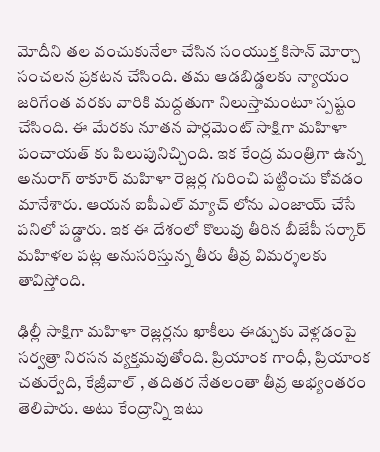మోదీని త‌ల వంచుకునేలా చేసిన సంయుక్త కిసాన్ మోర్చా సంచ‌ల‌న ప్ర‌క‌ట‌న చేసింది. త‌మ ఆడ‌బిడ్డ‌ల‌కు న్యాయం జ‌రిగేంత వ‌ర‌కు వారికి మ‌ద్ద‌తుగా నిలుస్తామంటూ స్ప‌ష్టం చేసింది. ఈ మేర‌కు నూత‌న పార్ల‌మెంట్ సాక్షిగా మ‌హిళా పంచాయ‌త్ కు పిలుపునిచ్చింది. ఇక కేంద్ర మంత్రిగా ఉన్న అనురాగ్ ఠాకూర్ మ‌హిళా రెజ్ల‌ర్ల గురించి ప‌ట్టించు కోవ‌డం మానేశారు. ఆయ‌న ఐపీఎల్ మ్యాచ్ లోను ఎంజాయ్ చేసే ప‌నిలో ప‌డ్డారు. ఇక ఈ దేశంలో కొలువు తీరిన బీజేపీ స‌ర్కార్ మ‌హిళల ప‌ట్ల అనుస‌రిస్తున్న తీరు తీవ్ర విమ‌ర్శ‌ల‌కు తావిస్తోంది.

ఢిల్లీ సాక్షిగా మ‌హిళా రెజ్ల‌ర్ల‌ను ఖాకీలు ఈడ్చుకు వెళ్ల‌డంపై స‌ర్వ‌త్రా నిర‌స‌న వ్య‌క్త‌మ‌వుతోంది. ప్రియాంక గాంధీ, ప్రియాంక చ‌తుర్వేది, కేజ్రీవాల్ , త‌దిత‌ర నేత‌లంతా తీవ్ర అభ్యంత‌రం తెలిపారు. అటు కేంద్రాన్ని ఇటు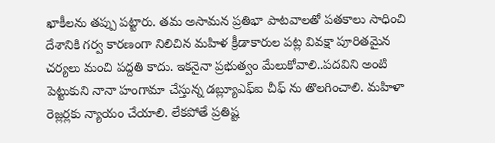ఖాకీల‌ను త‌ప్పు ప‌ట్టారు. త‌మ అసామ‌న ప్ర‌తిభా పాట‌వాల‌తో ప‌త‌కాలు సాధించి దేశానికి గ‌ర్వ కార‌ణంగా నిలిచిన మ‌హిళ క్రీడాకారుల ప‌ట్ల వివ‌క్షా పూరిత‌మైన చ‌ర్య‌లు మంచి ప‌ద్ద‌తి కాదు. ఇక‌నైనా ప్ర‌భుత్వం మేలుకోవాలి..ప‌ద‌విని అంటి పెట్టుకుని నానా హంగామా చేస్తున్న డ‌బ్ల్యూఎఫ్ఐ చీఫ్ ను తొల‌గించాలి. మ‌హిళా రెజ్ల‌ర్ల‌కు న్యాయం చేయాలి. లేక‌పోతే ప్ర‌తిష్ట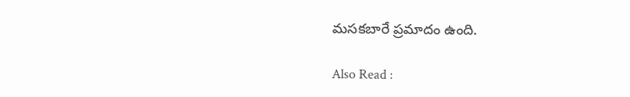మ‌స‌క‌బారే ప్ర‌మాదం ఉంది.

Also Read :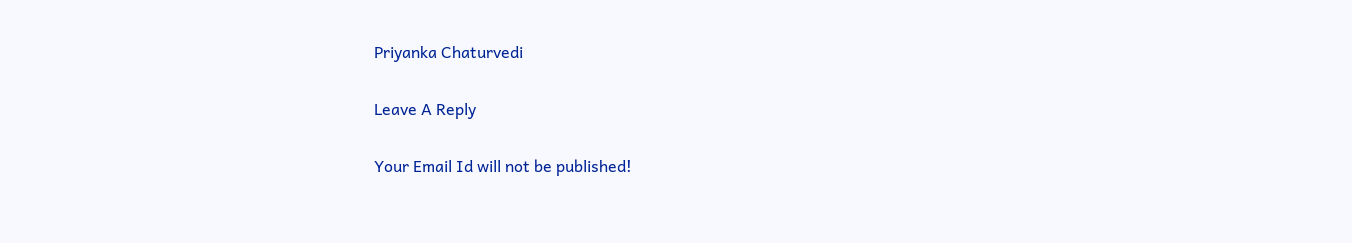Priyanka Chaturvedi

Leave A Reply

Your Email Id will not be published!